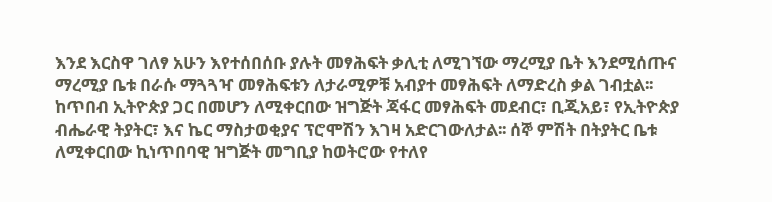እንደ እርስዋ ገለፃ አሁን እየተሰበሰቡ ያሉት መፃሕፍት ቃሊቲ ለሚገኘው ማረሚያ ቤት እንደሚሰጡና ማረሚያ ቤቱ በራሱ ማጓጓዣ መፃሕፍቱን ለታራሚዎቹ አብያተ መፃሕፍት ለማድረስ ቃል ገብቷል፡፡ ከጥበብ ኢትዮጵያ ጋር በመሆን ለሚቀርበው ዝግጅት ጃፋር መፃሕፍት መደብር፣ ቢጂአይ፣ የኢትዮጵያ ብሔራዊ ትያትር፣ እና ኬር ማስታወቂያና ፕሮሞሽን እገዛ አድርገውለታል፡፡ ሰኞ ምሽት በትያትር ቤቱ ለሚቀርበው ኪነጥበባዊ ዝግጅት መግቢያ ከወትሮው የተለየ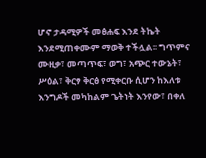ሆኖ ታዳሚዎች መፅሐፍ እንደ ትኬት እንደሚጠቀሙም ማወቅ ተችሏል፡፡ ግጥምና ሙዚቃ፣ መጣጥፍ፣ ወግ፣ አጭር ተውኔት፣ ሥዕል፣ ቅርፃ ቅርፅ የሚቀርቡ ሲሆን ከእለቱ እንግዶች መካከልም ጌትነት እንየው፣ በቀለ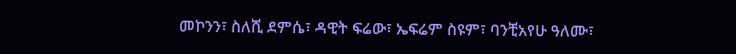መኮንን፣ ስለሺ ደምሴ፣ ዳዊት ፍሬው፣ ኤፍሬም ስዩም፣ ባንቺአየሁ ዓለሙ፣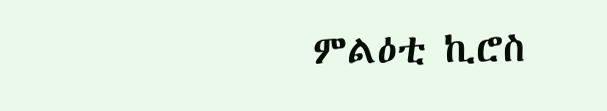ምልዕቲ ኪሮስ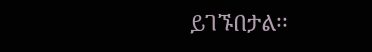ይገኙበታል፡፡